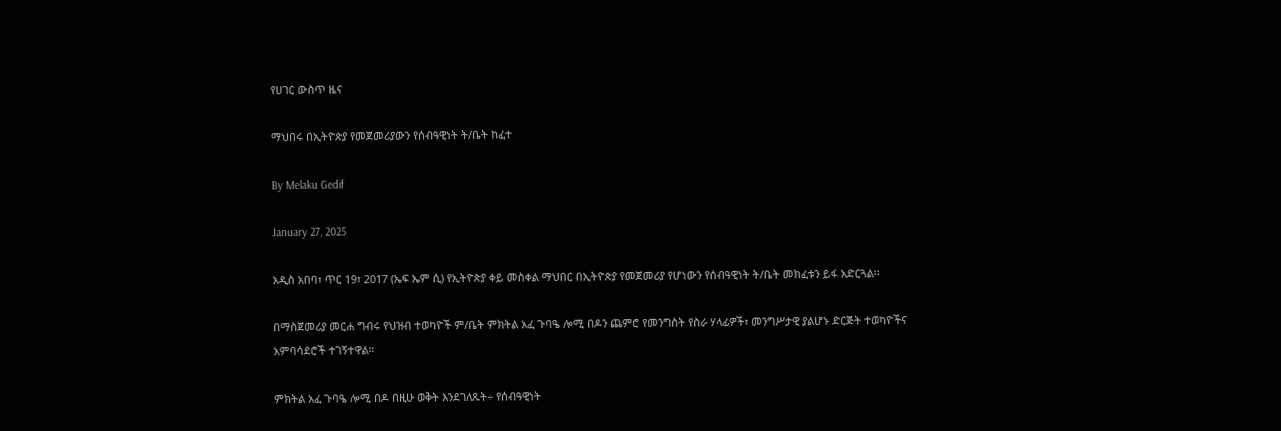የሀገር ውስጥ ዜና

ማህበሩ በኢትዮጵያ የመጀመሪያውን የሰብዓዊነት ት/ቤት ከፈተ

By Melaku Gedif

January 27, 2025

አዲስ አበባ፣ ጥር 19፣ 2017 (ኤፍ ኤም ሲ) የኢትዮጵያ ቀይ መስቀል ማህበር በኢትዮጵያ የመጀመሪያ የሆነውን የሰብዓዊነት ት/ቤት መክፈቱን ይፋ አድርጓል፡፡

በማስጀመሪያ መርሐ ግብሩ የህዝብ ተወካዮች ም/ቤት ምክትል አፈ ጉባዔ ሎሚ በዶን ጨምሮ የመንግስት የስራ ሃላፊዎች፣ መንግሥታዊ ያልሆኑ ድርጅት ተወካዮችና አምባሳደሮች ተገኝተዋል።

ምክትል አፈ ጉባዔ ሎሚ በዶ በዚሁ ወቅት እንደገለጹት÷ የሰብዓዊነት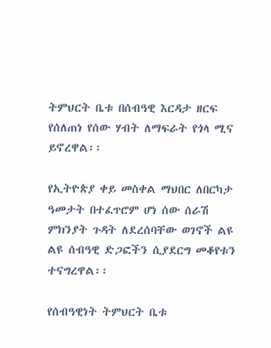ትምህርት ቤቱ በሰብዓዊ እርዳታ ዘርፍ የሰለጠነ የሰው ሃብት ለማፍራት የጎላ ሚና ይኖረዋል፡፡

የኢትዮጵያ ቀይ መስቀል ማህበር ለበርካታ ዓመታት በተፈጥሮም ሆነ ሰው ሰራሽ ምክንያት ጉዳት ለደረሰባቸው ወገኖች ልዩ ልዩ ሰብዓዊ ድጋፎችን ሲያደርግ መቆየቱን ተናግረዋል፡፡

የሰብዓዊነት ትምህርት ቤቱ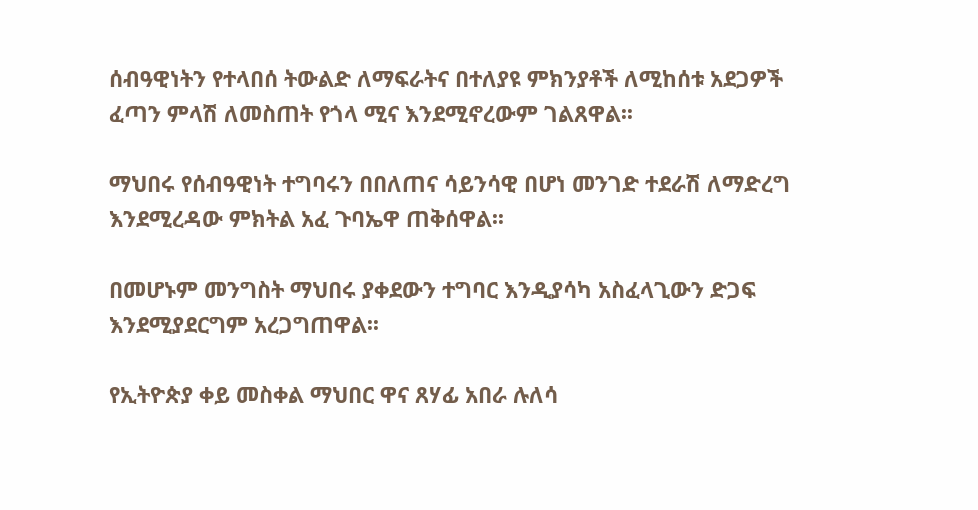ሰብዓዊነትን የተላበሰ ትውልድ ለማፍራትና በተለያዩ ምክንያቶች ለሚከሰቱ አደጋዎች ፈጣን ምላሽ ለመስጠት የጎላ ሚና እንደሚኖረውም ገልጸዋል፡፡

ማህበሩ የሰብዓዊነት ተግባሩን በበለጠና ሳይንሳዊ በሆነ መንገድ ተደራሽ ለማድረግ እንደሚረዳው ምክትል አፈ ጉባኤዋ ጠቅሰዋል፡፡

በመሆኑም መንግስት ማህበሩ ያቀደውን ተግባር እንዲያሳካ አስፈላጊውን ድጋፍ እንደሚያደርግም አረጋግጠዋል፡፡

የኢትዮጵያ ቀይ መስቀል ማህበር ዋና ጸሃፊ አበራ ሉለሳ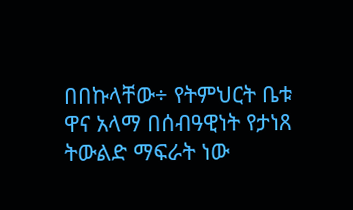በበኩላቸው÷ የትምህርት ቤቱ ዋና አላማ በሰብዓዊነት የታነጸ ትውልድ ማፍራት ነው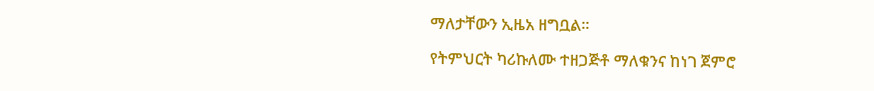ማለታቸውን ኢዜአ ዘግቧል፡፡

የትምህርት ካሪኩለሙ ተዘጋጅቶ ማለቁንና ከነገ ጀምሮ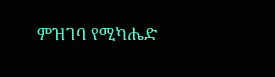ምዝገባ የሚካሔድ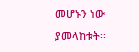መሆኑን ነው ያመላከቱት፡፡